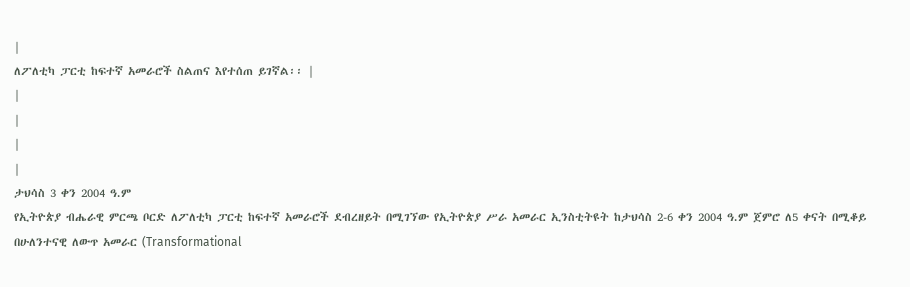|
ለፖለቲካ ፓርቲ ከፍተኛ አመራሮች ስልጠና እየተሰጠ ይገኛል፡፡ |
|
|
|
|
ታህሳስ 3 ቀን 2004 ዓ.ም
የኢትዮጵያ ብሔራዊ ምርጫ ቦርድ ለፖለቲካ ፓርቲ ከፍተኛ አመራሮች ደብረዘይት በሚገኘው የኢትዮጵያ ሥራ አመራር ኢንስቲትዩት ከታህሳስ 2-6 ቀን 2004 ዓ.ም ጀምሮ ለ5 ቀናት በሚቆይ በሁለንተናዊ ለውጥ አመራር (Transformational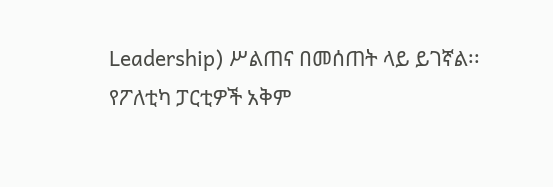Leadership) ሥልጠና በመሰጠት ላይ ይገኛል፡፡
የፖለቲካ ፓርቲዎች አቅም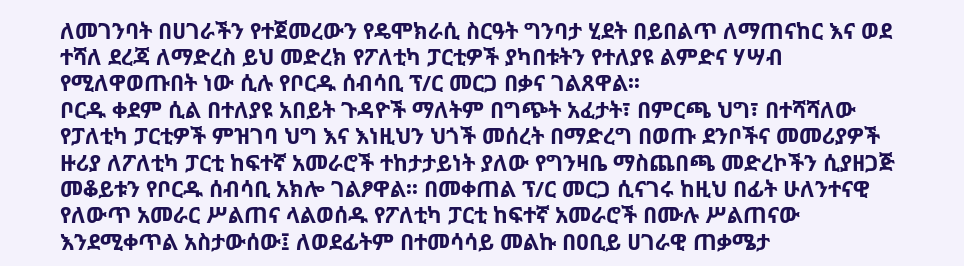ለመገንባት በሀገራችን የተጀመረውን የዴሞክራሲ ስርዓት ግንባታ ሂደት በይበልጥ ለማጠናከር እና ወደ ተሻለ ደረጃ ለማድረስ ይህ መድረክ የፖለቲካ ፓርቲዎች ያካበቱትን የተለያዩ ልምድና ሃሣብ የሚለዋወጡበት ነው ሲሉ የቦርዱ ሰብሳቢ ፕ/ር መርጋ በቃና ገልጸዋል፡፡
ቦርዱ ቀደም ሲል በተለያዩ አበይት ጉዳዮች ማለትም በግጭት አፈታት፣ በምርጫ ህግ፣ በተሻሻለው የፓለቲካ ፓርቲዎች ምዝገባ ህግ እና እነዚህን ህጎች መሰረት በማድረግ በወጡ ደንቦችና መመሪያዎች ዙሪያ ለፖለቲካ ፓርቲ ከፍተኛ አመራሮች ተከታታይነት ያለው የግንዛቤ ማስጨበጫ መድረኮችን ሲያዘጋጅ መቆይቱን የቦርዱ ሰብሳቢ አክሎ ገልፆዋል፡፡ በመቀጠል ፕ/ር መርጋ ሲናገሩ ከዚህ በፊት ሁለንተናዊ የለውጥ አመራር ሥልጠና ላልወሰዱ የፖለቲካ ፓርቲ ከፍተኛ አመራሮች በሙሉ ሥልጠናው እንደሚቀጥል አስታውሰው፤ ለወደፊትም በተመሳሳይ መልኩ በዐቢይ ሀገራዊ ጠቃሜታ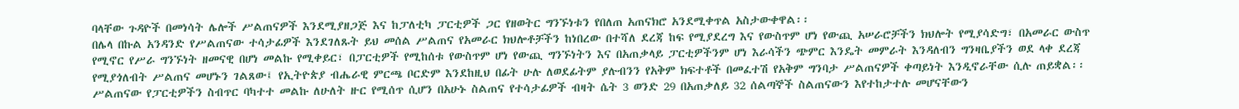ባላቸው ጉዳዮች በመነሳት ሌሎች ሥልጠናዎች እንደሚያዘጋጅ እና ከፓለቲካ ፓርቲዎች ጋር የዘወትር ግንኙነቱን የበለጠ አጠናክሮ አንደሚቀጥል አስታውቀዋል፡፡
በሌላ በኩል አንዳንድ የሥልጠናው ተሳታፊዎች እንደገለጹት ይህ መሰል ሥልጠና የአመራር ክህሎቶቻችን ከነበረው በተሻለ ደረጃ ከፍ የሚያደረግ እና የውስጥም ሆነ የውጪ አሠራሮቻችን ክህሎት የሚያሳድግ፣ በአመራር ውስጥ የሚኖር የሥራ ግንኙነት ዘመናዊ በሆነ መልኩ የሚቀይር፣ በፓርቲዎች የሚከሰቱ የውስጥም ሆነ የውጪ ግንኙነትን እና በአጠቃላይ ፓርቲዎችንም ሆነ እራሳችን ጭምር እንዴት መምራት እንዳለብን ግንዛቤያችን ወደ ላቀ ደረጃ የሚያጎለብት ሥልጠና መሆኑን ገልጸው፤ የኢትዮጵያ ብሔራዊ ምርጫ ቦርድም እንደከዚህ በፊት ሁሉ ለወደፊትም ያሉብንን የአቅም ክፍተቶች በመፈተሽ የአቅም ግንባታ ሥልጠናዎች ቀጣይነት እንዲኖራቸው ሲሉ ጠይቋል፡፡ ሥልጠናው የፓርቲዎችን ስብጥር ባካተተ መልኩ ለሁለት ዙር የሚሰጥ ሲሆን በአሁኑ ስልጠና የተሳታፊዎች ብዛት ሴት 3 ወንድ 29 በአጠቃለይ 32 ሰልጣኞች ስልጠናውን እየተከታተሉ መሆናቸውን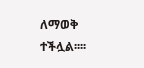ለማወቅ ተችሏል፡፡፡፡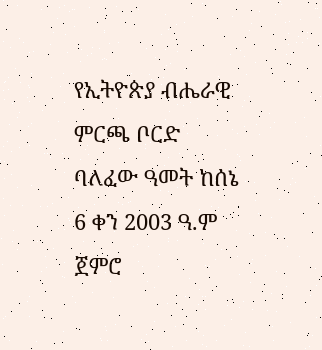የኢትዮጵያ ብሔራዊ ምርጫ ቦርድ ባለፈው ዓመት ከሰኔ 6 ቀን 2003 ዓ.ም ጀምሮ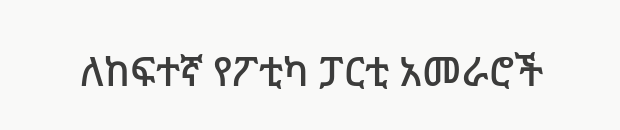ለከፍተኛ የፖቲካ ፓርቲ አመራሮች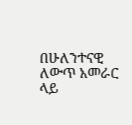በሁለንተናዊ ለውጥ አመራር ላይ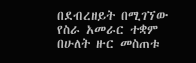በደብረዘይት በሚገኘው የስራ አመራር ተቋም በሁለት ዙር መስጠቱ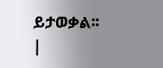ይታወቃል፡፡
|